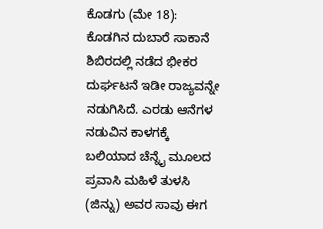ಕೊಡಗು (ಮೇ 18): ಕೊಡಗಿನ ದುಬಾರೆ ಸಾಕಾನೆ ಶಿಬಿರದಲ್ಲಿ ನಡೆದ ಭೀಕರ ದುರ್ಘಟನೆ ಇಡೀ ರಾಜ್ಯವನ್ನೇ ನಡುಗಿಸಿದೆ. ಎರಡು ಆನೆಗಳ ನಡುವಿನ ಕಾಳಗಕ್ಕೆ ಬಲಿಯಾದ ಚೆನ್ನೈ ಮೂಲದ ಪ್ರವಾಸಿ ಮಹಿಳೆ ತುಳಸಿ (ಜಿನ್ನು) ಅವರ ಸಾವು ಈಗ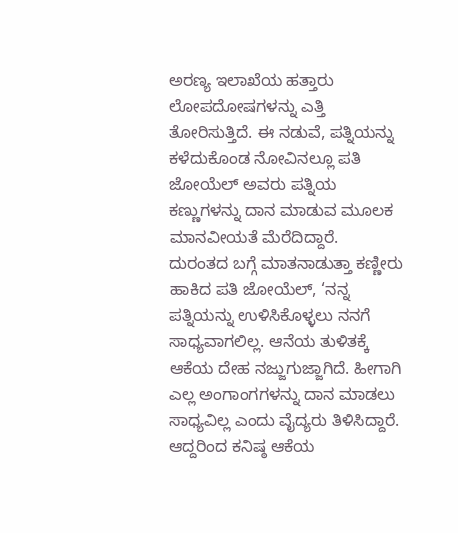ಅರಣ್ಯ ಇಲಾಖೆಯ ಹತ್ತಾರು ಲೋಪದೋಷಗಳನ್ನು ಎತ್ತಿ ತೋರಿಸುತ್ತಿದೆ. ಈ ನಡುವೆ, ಪತ್ನಿಯನ್ನು ಕಳೆದುಕೊಂಡ ನೋವಿನಲ್ಲೂ ಪತಿ ಜೋಯೆಲ್ ಅವರು ಪತ್ನಿಯ ಕಣ್ಣುಗಳನ್ನು ದಾನ ಮಾಡುವ ಮೂಲಕ ಮಾನವೀಯತೆ ಮೆರೆದಿದ್ದಾರೆ.
ದುರಂತದ ಬಗ್ಗೆ ಮಾತನಾಡುತ್ತಾ ಕಣ್ಣೀರು ಹಾಕಿದ ಪತಿ ಜೋಯೆಲ್, ‘ನನ್ನ ಪತ್ನಿಯನ್ನು ಉಳಿಸಿಕೊಳ್ಳಲು ನನಗೆ ಸಾಧ್ಯವಾಗಲಿಲ್ಲ. ಆನೆಯ ತುಳಿತಕ್ಕೆ ಆಕೆಯ ದೇಹ ನಜ್ಜುಗುಜ್ಜಾಗಿದೆ. ಹೀಗಾಗಿ ಎಲ್ಲ ಅಂಗಾಂಗಗಳನ್ನು ದಾನ ಮಾಡಲು ಸಾಧ್ಯವಿಲ್ಲ ಎಂದು ವೈದ್ಯರು ತಿಳಿಸಿದ್ದಾರೆ. ಆದ್ದರಿಂದ ಕನಿಷ್ಠ ಆಕೆಯ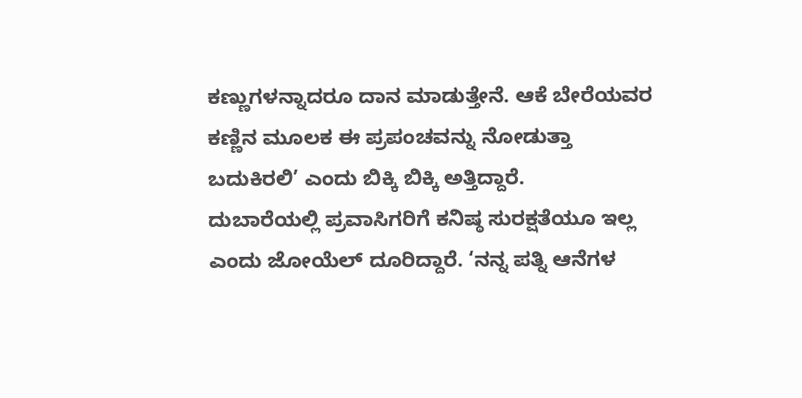ಕಣ್ಣುಗಳನ್ನಾದರೂ ದಾನ ಮಾಡುತ್ತೇನೆ. ಆಕೆ ಬೇರೆಯವರ ಕಣ್ಣಿನ ಮೂಲಕ ಈ ಪ್ರಪಂಚವನ್ನು ನೋಡುತ್ತಾ ಬದುಕಿರಲಿ’ ಎಂದು ಬಿಕ್ಕಿ ಬಿಕ್ಕಿ ಅತ್ತಿದ್ದಾರೆ.
ದುಬಾರೆಯಲ್ಲಿ ಪ್ರವಾಸಿಗರಿಗೆ ಕನಿಷ್ಠ ಸುರಕ್ಷತೆಯೂ ಇಲ್ಲ ಎಂದು ಜೋಯೆಲ್ ದೂರಿದ್ದಾರೆ. ‘ನನ್ನ ಪತ್ನಿ ಆನೆಗಳ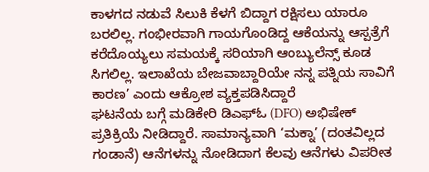ಕಾಳಗದ ನಡುವೆ ಸಿಲುಕಿ ಕೆಳಗೆ ಬಿದ್ದಾಗ ರಕ್ಷಿಸಲು ಯಾರೂ ಬರಲಿಲ್ಲ. ಗಂಭೀರವಾಗಿ ಗಾಯಗೊಂಡಿದ್ದ ಆಕೆಯನ್ನು ಆಸ್ಪತ್ರೆಗೆ ಕರೆದೊಯ್ಯಲು ಸಮಯಕ್ಕೆ ಸರಿಯಾಗಿ ಆಂಬ್ಯುಲೆನ್ಸ್ ಕೂಡ ಸಿಗಲಿಲ್ಲ. ಇಲಾಖೆಯ ಬೇಜವಾಬ್ದಾರಿಯೇ ನನ್ನ ಪತ್ನಿಯ ಸಾವಿಗೆ ಕಾರಣ’ ಎಂದು ಆಕ್ರೋಶ ವ್ಯಕ್ತಪಡಿಸಿದ್ದಾರೆ
ಘಟನೆಯ ಬಗ್ಗೆ ಮಡಿಕೇರಿ ಡಿಎಫ್ಓ (DFO) ಅಭಿಷೇಕ್ ಪ್ರತಿಕ್ರಿಯೆ ನೀಡಿದ್ದಾರೆ. ಸಾಮಾನ್ಯವಾಗಿ ‘ಮಕ್ನಾ’ (ದಂತವಿಲ್ಲದ ಗಂಡಾನೆ) ಆನೆಗಳನ್ನು ನೋಡಿದಾಗ ಕೆಲವು ಆನೆಗಳು ವಿಪರೀತ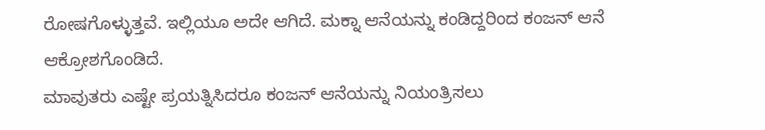ರೋಷಗೊಳ್ಳುತ್ತವೆ. ಇಲ್ಲಿಯೂ ಅದೇ ಆಗಿದೆ. ಮಕ್ನಾ ಆನೆಯನ್ನು ಕಂಡಿದ್ದರಿಂದ ಕಂಜನ್ ಆನೆ ಆಕ್ರೋಶಗೊಂಡಿದೆ.
ಮಾವುತರು ಎಷ್ಟೇ ಪ್ರಯತ್ನಿಸಿದರೂ ಕಂಜನ್ ಆನೆಯನ್ನು ನಿಯಂತ್ರಿಸಲು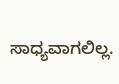ಸಾಧ್ಯವಾಗಲಿಲ್ಲ.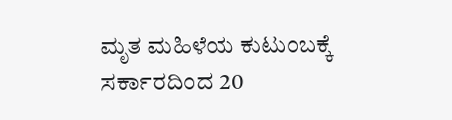ಮೃತ ಮಹಿಳೆಯ ಕುಟುಂಬಕ್ಕೆ ಸರ್ಕಾರದಿಂದ 20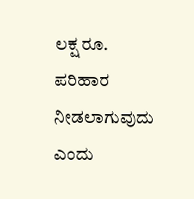ಲಕ್ಷ ರೂ. ಪರಿಹಾರ ನೀಡಲಾಗುವುದು ಎಂದು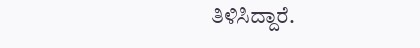ತಿಳಿಸಿದ್ದಾರೆ.